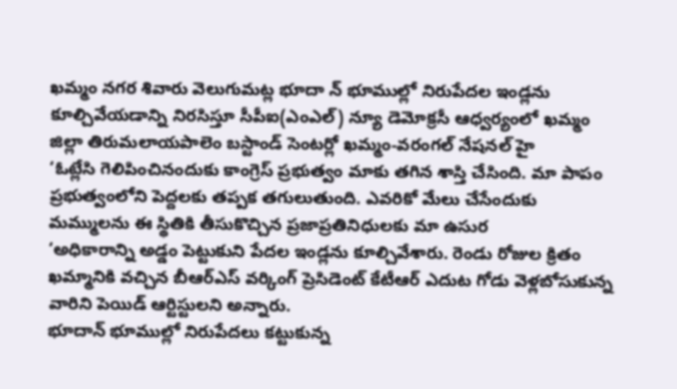ఖమ్మం నగర శివారు వెలుగుమట్ల భూదా న్ భూముల్లో నిరుపేదల ఇండ్లను కూల్చివేయడాన్ని నిరసిస్తూ సీపీఐ(ఎంఎల్) న్యూ డెమోక్రసీ ఆధ్వర్యంలో ఖమ్మం జిల్లా తిరుమలాయపాలెం బస్టాండ్ సెంటర్లో ఖమ్మం-వరంగల్ నేషనల్ హై
‘ఓట్లేసి గెలిపించినందుకు కాంగ్రెస్ ప్రభుత్వం మాకు తగిన శాస్తి చేసింది. మా పాపం ప్రభుత్వంలోని పెద్దలకు తప్పక తగులుతుంది. ఎవరికో మేలు చేసేందుకు మమ్ములను ఈ స్థితికి తీసుకొచ్చిన ప్రజాప్రతినిధులకు మా ఉసుర
‘అధికారాన్ని అడ్డం పెట్టుకుని పేదల ఇండ్లను కూల్చివేశారు. రెండు రోజుల క్రితం ఖమ్మానికి వచ్చిన బీఆర్ఎస్ వర్కింగ్ ప్రెసిడెంట్ కేటీఆర్ ఎదుట గోడు వెళ్లబోసుకున్న వారిని పెయిడ్ ఆర్టిస్టులని అన్నారు.
భూదాన్ భూముల్లో నిరుపేదలు కట్టుకున్న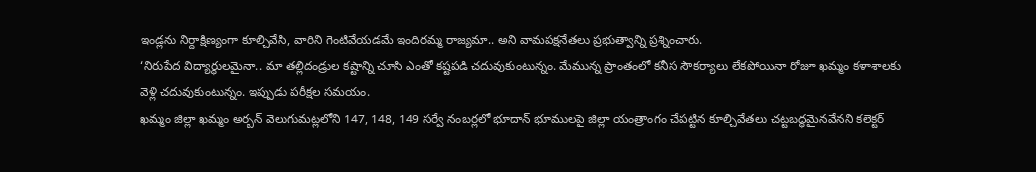ఇండ్లను నిర్దాక్షిణ్యంగా కూల్చివేసి, వారిని గెంటివేయడమే ఇందిరమ్మ రాజ్యమా.. అని వామపక్షనేతలు ప్రభుత్వాన్ని ప్రశ్నించారు.
‘నిరుపేద విద్యార్థులమైనా.. మా తల్లిదండ్రుల కష్టాన్ని చూసి ఎంతో కష్టపడి చదువుకుంటున్నం. మేమున్న ప్రాంతంలో కనీస సౌకర్యాలు లేకపోయినా రోజూ ఖమ్మం కళాశాలకు వెళ్లి చదువుకుంటున్నం. ఇప్పుడు పరీక్షల సమయం.
ఖమ్మం జిల్లా ఖమ్మం అర్బన్ వెలుగుమట్లలోని 147, 148, 149 సర్వే నంబర్లలో భూదాన్ భూములపై జిల్లా యంత్రాంగం చేపట్టిన కూల్చివేతలు చట్టబద్ధమైనవేనని కలెక్టర్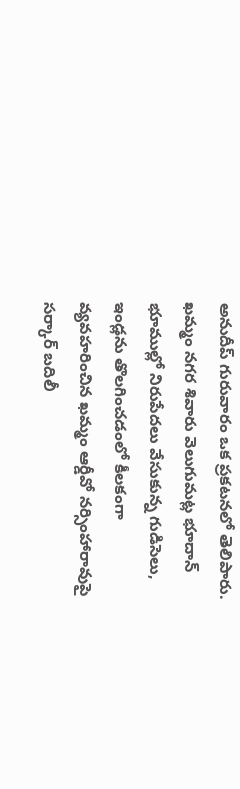అనుదీప్ గురువారం ఒక ప్రకటనలో తెలిపారు.
ఖమ్మం నగర శివారు వెలుగుమట్ల భూదాన్ భూముల్లో నిరుపేదలు వేసుకున్న గుడిసెలు, ఇండ్లను తొలగించడంలో కీలకంగా వ్యవహరించిన ఖమ్మం ఆర్డీవో నర్సింహారావుపై సర్కార్ బదిలీ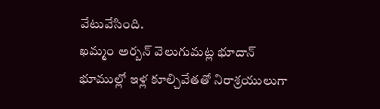వేటువేసింది.
ఖమ్మం అర్బన్ వెలుగుమట్ల భూదాన్ భూముల్లో ఇళ్ల కూల్చివేతతో నిరాశ్రయులుగా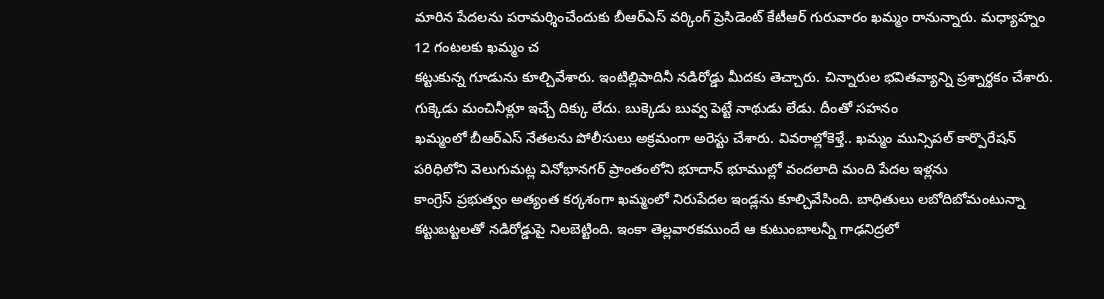మారిన పేదలను పరామర్శించేందుకు బీఆర్ఎస్ వర్కింగ్ ప్రెసిడెంట్ కేటీఆర్ గురువారం ఖమ్మం రానున్నారు. మధ్యాహ్నం 12 గంటలకు ఖమ్మం చ
కట్టుకున్న గూడును కూల్చివేశారు. ఇంటిల్లిపాదినీ నడిరోడ్డు మీదకు తెచ్చారు. చిన్నారుల భవితవ్యాన్ని ప్రశ్నార్థకం చేశారు. గుక్కెడు మంచినీళ్లూ ఇచ్చే దిక్కు లేదు. బుక్కెడు బువ్వ పెట్టే నాథుడు లేడు. దీంతో సహనం
ఖమ్మంలో బీఆర్ఎస్ నేతలను పోలీసులు అక్రమంగా అరెస్టు చేశారు. వివరాల్లోకెళ్తే.. ఖమ్మం మున్సిపల్ కార్పొరేషన్ పరిధిలోని వెలుగుమట్ల వినోభానగర్ ప్రాంతంలోని భూదాన్ భూముల్లో వందలాది మంది పేదల ఇళ్లను
కాంగ్రెస్ ప్రభుత్వం అత్యంత కర్కశంగా ఖమ్మంలో నిరుపేదల ఇండ్లను కూల్చివేసింది. బాధితులు లబోదిబోమంటున్నా కట్టుబట్టలతో నడిరోడ్డుపై నిలబెట్టింది. ఇంకా తెల్లవారకముందే ఆ కుటుంబాలన్నీ గాఢనిద్రలో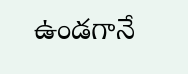ఉండగానే